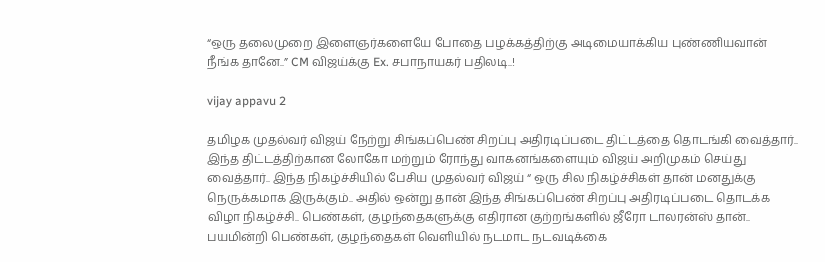“ஒரு தலைமுறை இளைஞர்களையே போதை பழக்கத்திற்கு அடிமையாக்கிய புண்ணியவான் நீங்க தானே..” CM விஜய்க்கு Ex. சபாநாயகர் பதிலடி..!

vijay appavu 2

தமிழக முதல்வர் விஜய் நேற்று சிங்கப்பெண் சிறப்பு அதிரடிப்படை திட்டத்தை தொடங்கி வைத்தார்.. இந்த திட்டத்திற்கான லோகோ மற்றும் ரோந்து வாகனங்களையும் விஜய் அறிமுகம் செய்து வைத்தார்.. இந்த நிகழ்ச்சியில் பேசிய முதல்வர் விஜய் “ ஒரு சில நிகழ்ச்சிகள் தான் மனதுக்கு நெருக்கமாக இருக்கும்.. அதில் ஒன்று தான் இந்த சிங்கப்பெண் சிறப்பு அதிரடிப்படை தொடக்க விழா நிகழ்ச்சி.. பெண்கள், குழந்தைகளுக்கு எதிரான குற்றங்களில் ஜீரோ டாலரன்ஸ் தான்.. பயமின்றி பெண்கள், குழந்தைகள் வெளியில் நடமாட நடவடிக்கை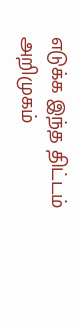எடுக்க இந்த திட்டம் அறிமுகம்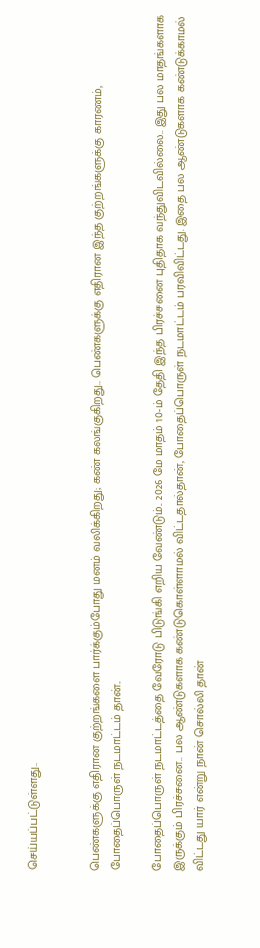செய்யப்பட்டுள்ளது..


பெண்களுக்கு எதிரான குற்றங்களை பார்க்கும்போது மனம் வலிக்கிறது; கண் கலங்குகிறது.. பெண்களுக்கு எதிரான இந்த குற்றங்களுக்கு காரணம், போதைப்பொருள் நடமாட்டம் தான்..

போதைப்பொருள் நடமாட்டத்தை வேரோடு பிடுங்கி எறிய வேண்டும்.. 2026 மே மாதம் 10-ம் தேதி இந்த பிரச்சனை புதிதாக வந்துவிடவில்லை.. இது பல மாதங்களாக இருக்கும் பிரச்சனை.. பல ஆண்டுகளாக கண்டுகொள்ளாமல் விட்டதால்தான், போதைப்பொருள் நடமாட்டம் பரவிவிட்டது. இதை பல ஆண்டுகளாக கண்டுக்காமல் விட்டது யார் என்று நான் சொல்லி தான்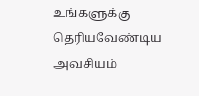உங்களுக்கு தெரியவேண்டிய அவசியம்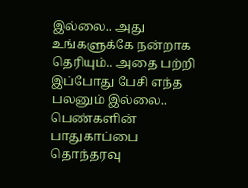இல்லை.. அது உங்களுக்கே நன்றாக தெரியும்.. அதை பற்றி இப்போது பேசி எந்த பலனும் இல்லை.. பெண்களின் பாதுகாப்பை தொந்தரவு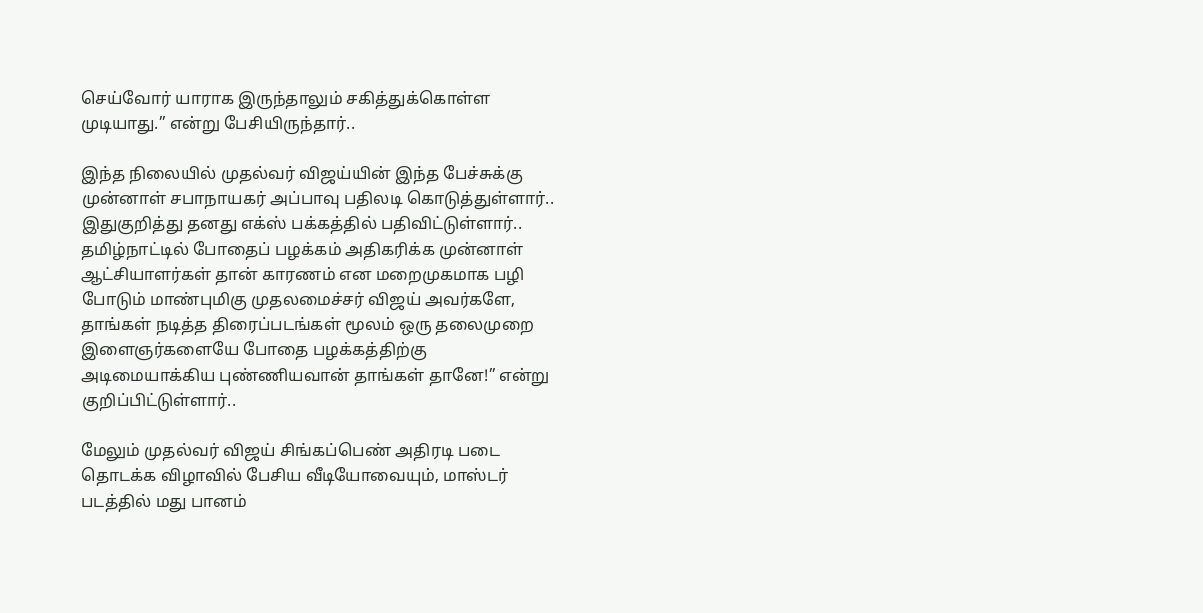செய்வோர் யாராக இருந்தாலும் சகித்துக்கொள்ள முடியாது.” என்று பேசியிருந்தார்..

இந்த நிலையில் முதல்வர் விஜய்யின் இந்த பேச்சுக்கு முன்னாள் சபாநாயகர் அப்பாவு பதிலடி கொடுத்துள்ளார்.. இதுகுறித்து தனது எக்ஸ் பக்கத்தில் பதிவிட்டுள்ளார்.. தமிழ்நாட்டில் போதைப் பழக்கம் அதிகரிக்க முன்னாள் ஆட்சியாளர்கள் தான் காரணம் என மறைமுகமாக பழி போடும் மாண்புமிகு முதலமைச்சர் விஜய் அவர்களே, தாங்கள் நடித்த திரைப்படங்கள் மூலம் ஒரு தலைமுறை இளைஞர்களையே போதை பழக்கத்திற்கு அடிமையாக்கிய புண்ணியவான் தாங்கள் தானே!” என்று குறிப்பிட்டுள்ளார்..

மேலும் முதல்வர் விஜய் சிங்கப்பெண் அதிரடி படை தொடக்க விழாவில் பேசிய வீடியோவையும், மாஸ்டர் படத்தில் மது பானம்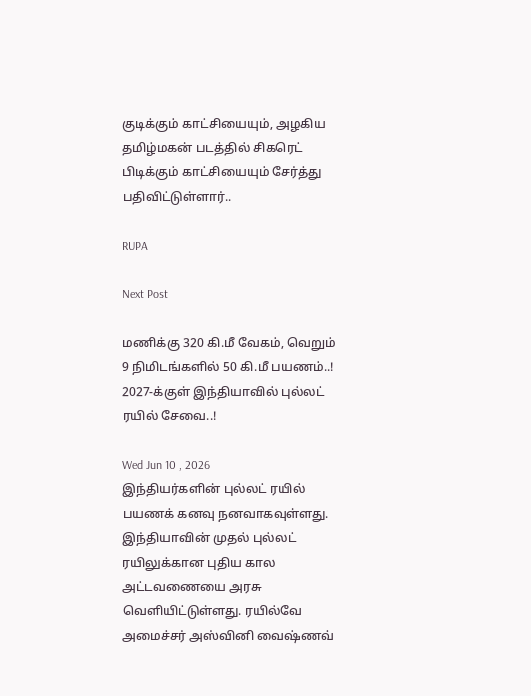குடிக்கும் காட்சியையும், அழகிய தமிழ்மகன் படத்தில் சிகரெட் பிடிக்கும் காட்சியையும் சேர்த்து பதிவிட்டுள்ளார்..

RUPA

Next Post

மணிக்கு 320 கி.மீ வேகம், வெறும் 9 நிமிடங்களில் 50 கி.மீ பயணம்..! 2027-க்குள் இந்தியாவில் புல்லட் ரயில் சேவை..!

Wed Jun 10 , 2026
இந்தியர்களின் புல்லட் ரயில் பயணக் கனவு நனவாகவுள்ளது. இந்தியாவின் முதல் புல்லட் ரயிலுக்கான புதிய கால அட்டவணையை அரசு வெளியிட்டுள்ளது. ரயில்வே அமைச்சர் அஸ்வினி வைஷ்ணவ்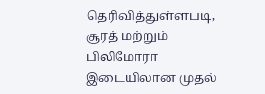தெரிவித்துள்ளபடி, சூரத் மற்றும் பிலிமோரா இடையிலான முதல்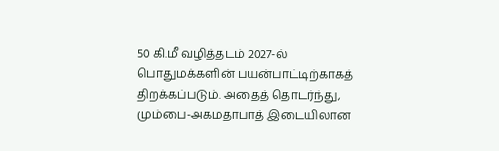50 கி.மீ வழித்தடம் 2027-ல் பொதுமக்களின் பயன்பாட்டிற்காகத் திறக்கப்படும். அதைத் தொடர்ந்து, மும்பை-அகமதாபாத் இடையிலான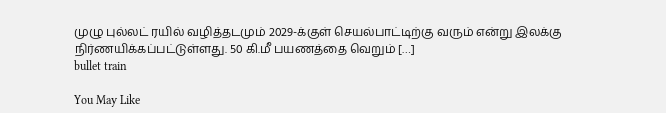முழு புல்லட் ரயில் வழித்தடமும் 2029-க்குள் செயல்பாட்டிற்கு வரும் என்று இலக்கு நிர்ணயிக்கப்பட்டுள்ளது. 50 கி.மீ பயணத்தை வெறும் […]
bullet train

You May Like